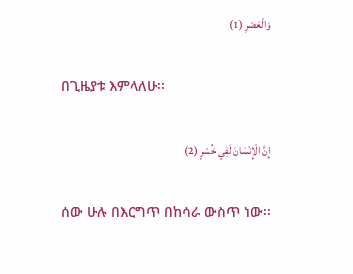وَالْعَصْرِ (1)

በጊዜያቱ እምላለሁ፡፡

إِنَّ الْإِنْسَانَ لَفِي خُسْرٍ (2)

ሰው ሁሉ በእርግጥ በከሳራ ውስጥ ነው፡፡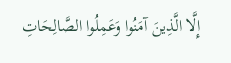إِلَّا الَّذِينَ آمَنُوا وَعَمِلُوا الصَّالِحَاتِ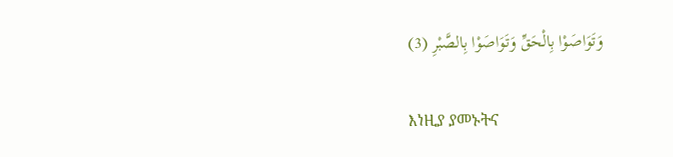وَتَوَاصَوْا بِالْحَقِّ وَتَوَاصَوْا بِالصَّبْرِ (3)

እነዚያ ያመኑትና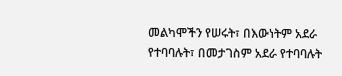መልካሞችን የሠሩት፣ በእውነትም አደራ የተባባሉት፣ በመታገስም አደራ የተባባሉት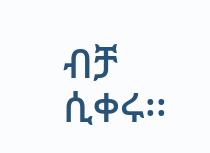ብቻ ሲቀሩ፡፡